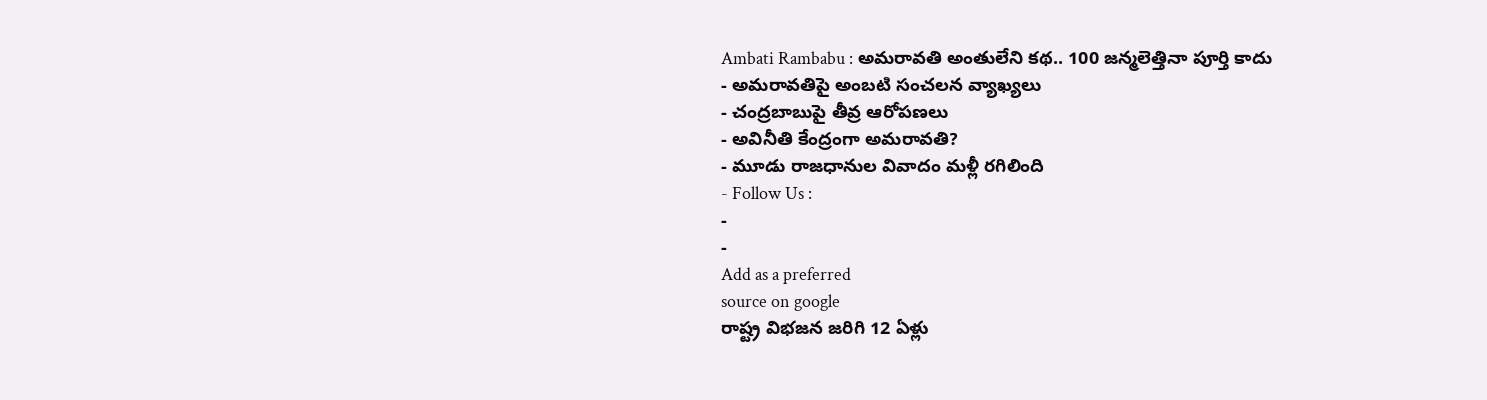Ambati Rambabu : అమరావతి అంతులేని కథ.. 100 జన్మలెత్తినా పూర్తి కాదు
- అమరావతిపై అంబటి సంచలన వ్యాఖ్యలు
- చంద్రబాబుపై తీవ్ర ఆరోపణలు
- అవినీతి కేంద్రంగా అమరావతి?
- మూడు రాజధానుల వివాదం మళ్లీ రగిలింది
- Follow Us :
-
-
Add as a preferred
source on google
రాష్ట్ర విభజన జరిగి 12 ఏళ్లు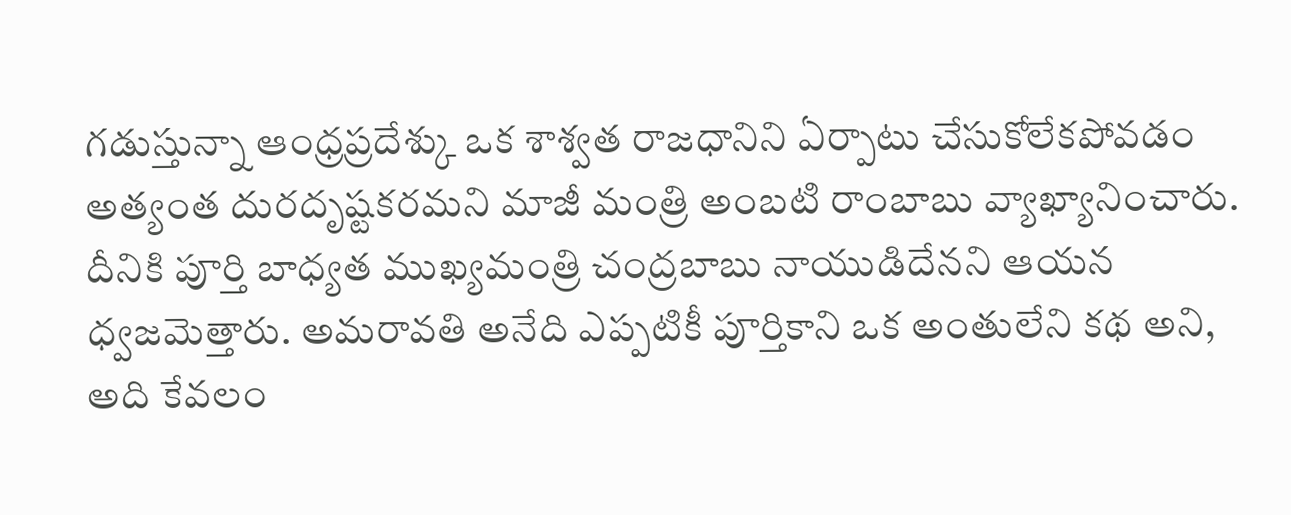గడుస్తున్నా ఆంధ్రప్రదేశ్కు ఒక శాశ్వత రాజధానిని ఏర్పాటు చేసుకోలేకపోవడం అత్యంత దురదృష్టకరమని మాజీ మంత్రి అంబటి రాంబాబు వ్యాఖ్యానించారు. దీనికి పూర్తి బాధ్యత ముఖ్యమంత్రి చంద్రబాబు నాయుడిదేనని ఆయన ధ్వజమెత్తారు. అమరావతి అనేది ఎప్పటికీ పూర్తికాని ఒక అంతులేని కథ అని, అది కేవలం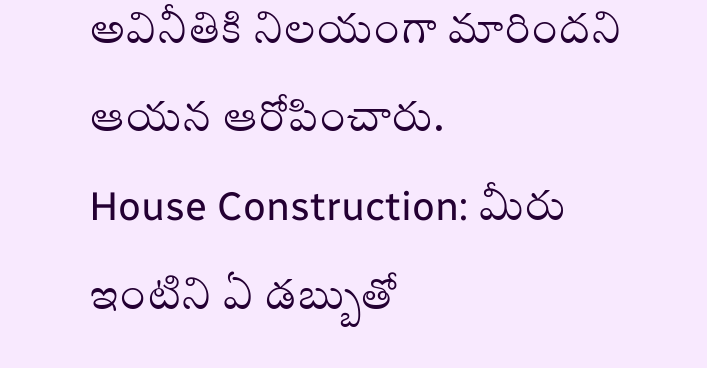అవినీతికి నిలయంగా మారిందని ఆయన ఆరోపించారు.
House Construction: మీరు ఇంటిని ఏ డబ్బుతో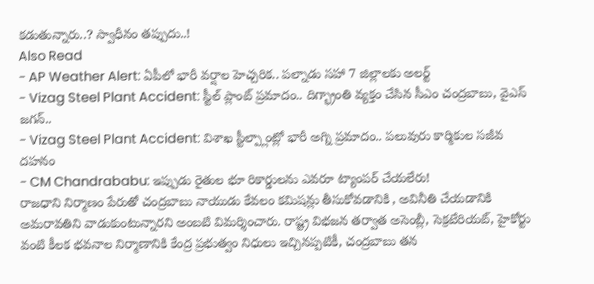కడుతున్నారు..? స్వాధీనం తప్పుదు..!
Also Read
- AP Weather Alert: ఏపీలో భారీ వర్షాల హెచ్చరిక.. పల్నాడు సహా 7 జిల్లాలకు అలర్ట్
- Vizag Steel Plant Accident: స్టీల్ ప్లాంట్ ప్రమాదం.. దిగ్భ్రాంతి వ్యక్తం చేసిన సీఎం చంద్రబాబు, వైఎస్ జగన్..
- Vizag Steel Plant Accident: విశాఖ స్టీల్ప్లాంట్లో భారీ అగ్ని ప్రమాదం.. పలువురు కార్మికుల సజీవ దహనం
- CM Chandrababu: ఇప్పుడు రైతుల భూ రికార్డులను ఎవరూ ట్యాంపర్ చేయలేరు!
రాజధాని నిర్మాణం పేరుతో చంద్రబాబు నాయుడు కేవలం కమిషన్లు తీసుకోవడానికి , అవినీతి చేయడానికి అమరావతిని వాడుకుంటున్నారని అంబటి విమర్శించారు. రాష్ట్ర విభజన తర్వాత అసెంబ్లీ, సెక్రటేరియట్, హైకోర్టు వంటి కీలక భవనాల నిర్మాణానికి కేంద్ర ప్రభుత్వం నిధులు ఇచ్చినప్పటికీ, చంద్రబాబు తన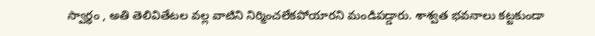స్వార్థం , అతి తెలివితేటల వల్ల వాటిని నిర్మించలేకపోయారని మండిపడ్డారు. శాశ్వత భవనాలు కట్టకుండా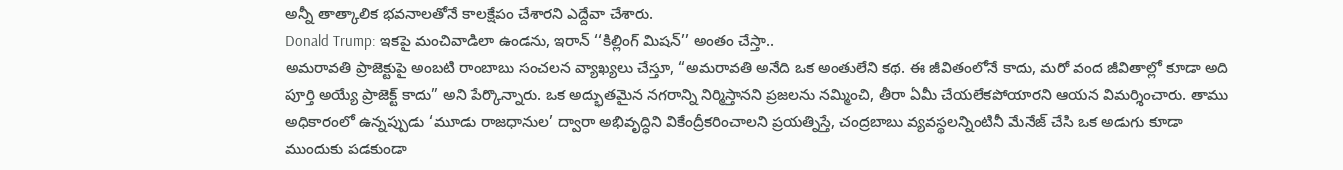అన్నీ తాత్కాలిక భవనాలతోనే కాలక్షేపం చేశారని ఎద్దేవా చేశారు.
Donald Trump: ఇకపై మంచివాడిలా ఉండను, ఇరాన్ ‘‘కిల్లింగ్ మిషన్’’ అంతం చేస్తా..
అమరావతి ప్రాజెక్టుపై అంబటి రాంబాబు సంచలన వ్యాఖ్యలు చేస్తూ, “అమరావతి అనేది ఒక అంతులేని కథ. ఈ జీవితంలోనే కాదు, మరో వంద జీవితాల్లో కూడా అది పూర్తి అయ్యే ప్రాజెక్ట్ కాదు” అని పేర్కొన్నారు. ఒక అద్భుతమైన నగరాన్ని నిర్మిస్తానని ప్రజలను నమ్మించి, తీరా ఏమీ చేయలేకపోయారని ఆయన విమర్శించారు. తాము అధికారంలో ఉన్నప్పుడు ‘మూడు రాజధానుల’ ద్వారా అభివృద్ధిని వికేంద్రీకరించాలని ప్రయత్నిస్తే, చంద్రబాబు వ్యవస్థలన్నింటినీ మేనేజ్ చేసి ఒక అడుగు కూడా ముందుకు పడకుండా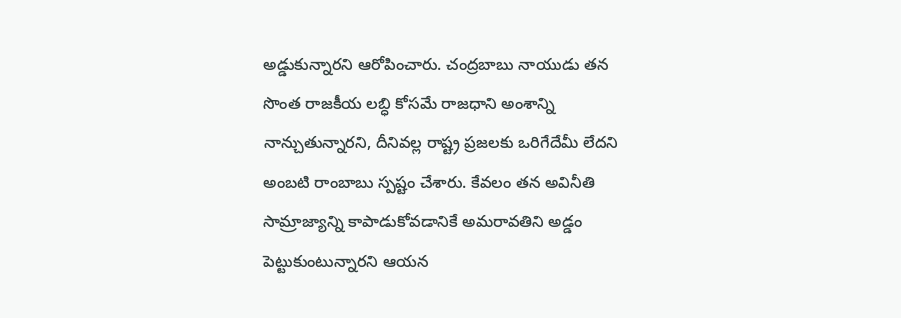అడ్డుకున్నారని ఆరోపించారు. చంద్రబాబు నాయుడు తన సొంత రాజకీయ లబ్ధి కోసమే రాజధాని అంశాన్ని నాన్చుతున్నారని, దీనివల్ల రాష్ట్ర ప్రజలకు ఒరిగేదేమీ లేదని అంబటి రాంబాబు స్పష్టం చేశారు. కేవలం తన అవినీతి సామ్రాజ్యాన్ని కాపాడుకోవడానికే అమరావతిని అడ్డం పెట్టుకుంటున్నారని ఆయన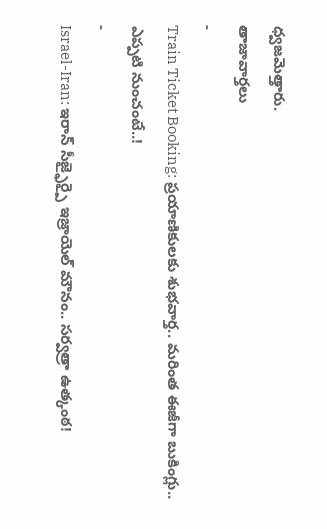ధ్వజమెత్తారు.
తాజావార్తలు
-
Train Ticket Booking: ప్రయాణికులకు శుభవార్త.. మరింత ఈజీగా బుకింగ్లు.. ఎప్పటి నుంచంటే..!
-
Israel-Iran: ఇరాన్ సీజ్ఫైర్పై ఇజ్రాయెల్ మౌనం.. సర్వత్రా ఉత్కంఠ!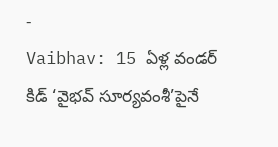-
Vaibhav: 15 ఏళ్ల వండర్ కిడ్ ‘వైభవ్ సూర్యవంశీ’పైనే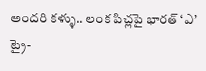అందరి కళ్ళు.. లంక పిచ్లపై భారత్ ‘ఎ’ ట్రై-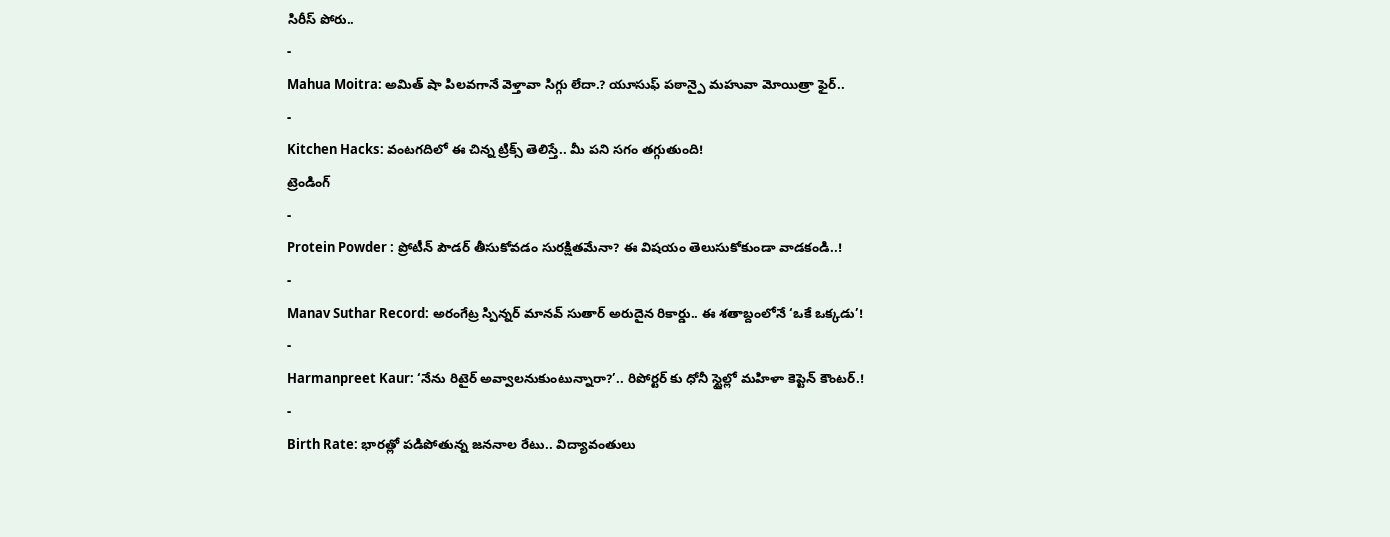సిరీస్ పోరు..
-
Mahua Moitra: అమిత్ షా పిలవగానే వెళ్తావా సిగ్గు లేదా.? యూసుఫ్ పఠాన్పై మహువా మోయిత్రా ఫైర్..
-
Kitchen Hacks: వంటగదిలో ఈ చిన్న ట్రిక్స్ తెలిస్తే.. మీ పని సగం తగ్గుతుంది!
ట్రెండింగ్
-
Protein Powder : ప్రోటీన్ పౌడర్ తీసుకోవడం సురక్షితమేనా? ఈ విషయం తెలుసుకోకుండా వాడకండి..!
-
Manav Suthar Record: అరంగేట్ర స్పిన్నర్ మానవ్ సుతార్ అరుదైన రికార్డు.. ఈ శతాబ్దంలోనే ‘ఒకే ఒక్కడు’!
-
Harmanpreet Kaur: ‘నేను రిటైర్ అవ్వాలనుకుంటున్నారా?’.. రిపోర్టర్ కు ధోనీ స్టైల్లో మహిళా కెప్టెన్ కౌంటర్.!
-
Birth Rate: భారత్లో పడిపోతున్న జననాల రేటు.. విద్యావంతులు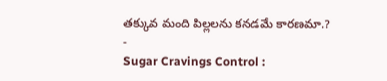తక్కువ మంది పిల్లలను కనడమే కారణమా.?
-
Sugar Cravings Control :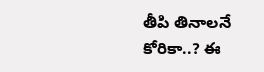తీపి తినాలనే కోరికా..? ఈ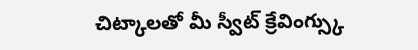చిట్కాలతో మీ స్వీట్ క్రేవింగ్స్కు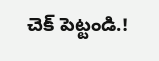చెక్ పెట్టండి.!